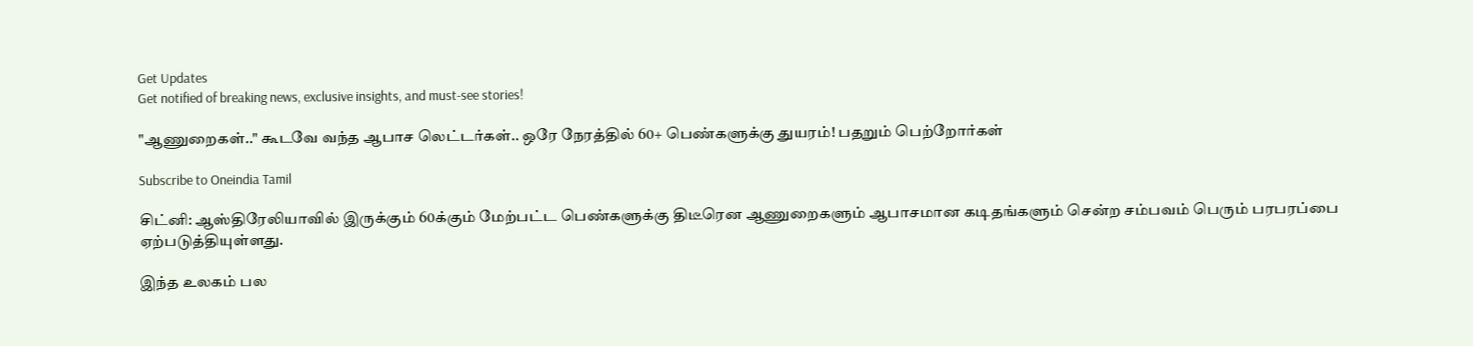Get Updates
Get notified of breaking news, exclusive insights, and must-see stories!

"ஆணுறைகள்.." கூடவே வந்த ஆபாச லெட்டர்கள்.. ஒரே நேரத்தில் 60+ பெண்களுக்கு துயரம்! பதறும் பெற்றோர்கள்

Subscribe to Oneindia Tamil

சிட்னி: ஆஸ்திரேலியாவில் இருக்கும் 60க்கும் மேற்பட்ட பெண்களுக்கு திடீரென ஆணுறைகளும் ஆபாசமான கடிதங்களும் சென்ற சம்பவம் பெரும் பரபரப்பை ஏற்படுத்தியுள்ளது.

இந்த உலகம் பல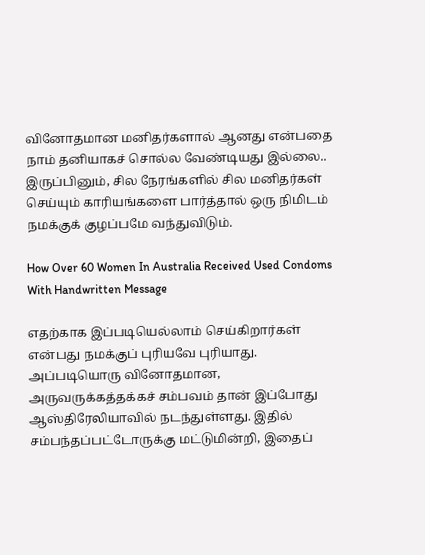வினோதமான மனிதர்களால் ஆனது என்பதை நாம் தனியாகச் சொல்ல வேண்டியது இல்லை.. இருப்பினும், சில நேரங்களில் சில மனிதர்கள் செய்யும் காரியங்களை பார்த்தால் ஒரு நிமிடம் நமக்குக் குழப்பமே வந்துவிடும்.

How Over 60 Women In Australia Received Used Condoms With Handwritten Message

எதற்காக இப்படியெல்லாம் செய்கிறார்கள் என்பது நமக்குப் புரியவே புரியாது. அப்படியொரு வினோதமான, அருவருக்கத்தக்கச் சம்பவம் தான் இப்போது ஆஸ்திரேலியாவில் நடந்துள்ளது. இதில் சம்பந்தப்பட்டோருக்கு மட்டுமின்றி, இதைப்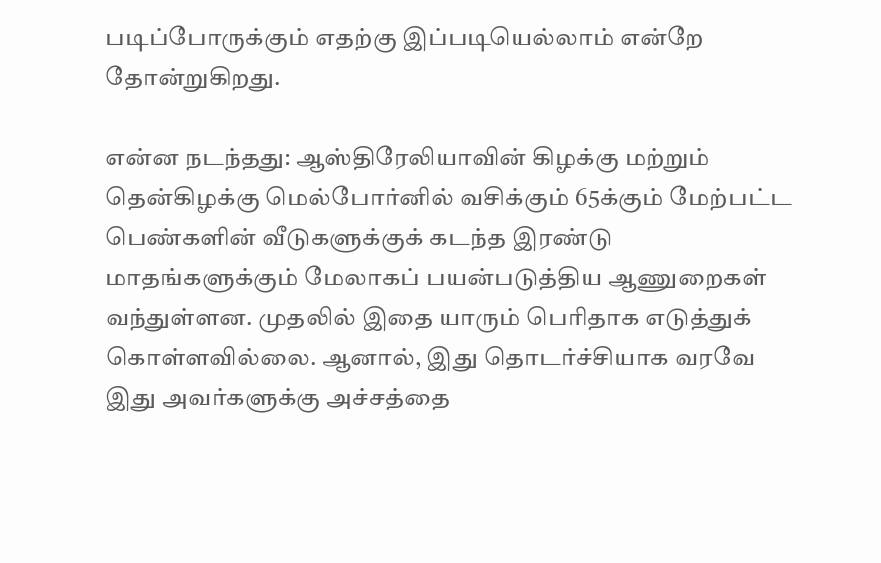படிப்போருக்கும் எதற்கு இப்படியெல்லாம் என்றே தோன்றுகிறது.

என்ன நடந்தது: ஆஸ்திரேலியாவின் கிழக்கு மற்றும் தென்கிழக்கு மெல்போர்னில் வசிக்கும் 65க்கும் மேற்பட்ட பெண்களின் வீடுகளுக்குக் கடந்த இரண்டு மாதங்களுக்கும் மேலாகப் பயன்படுத்திய ஆணுறைகள் வந்துள்ளன. முதலில் இதை யாரும் பெரிதாக எடுத்துக் கொள்ளவில்லை. ஆனால், இது தொடர்ச்சியாக வரவே இது அவர்களுக்கு அச்சத்தை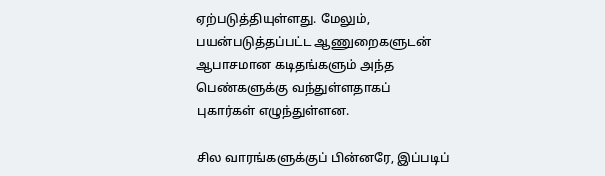ஏற்படுத்தியுள்ளது. மேலும், பயன்படுத்தப்பட்ட ஆணுறைகளுடன் ஆபாசமான கடிதங்களும் அந்த பெண்களுக்கு வந்துள்ளதாகப் புகார்கள் எழுந்துள்ளன.

சில வாரங்களுக்குப் பின்னரே, இப்படிப்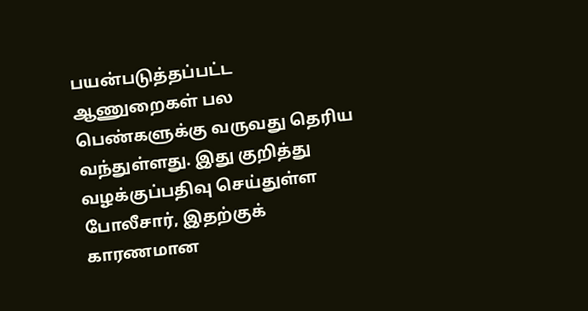பயன்படுத்தப்பட்ட ஆணுறைகள் பல பெண்களுக்கு வருவது தெரிய வந்துள்ளது. இது குறித்து வழக்குப்பதிவு செய்துள்ள போலீசார், இதற்குக் காரணமான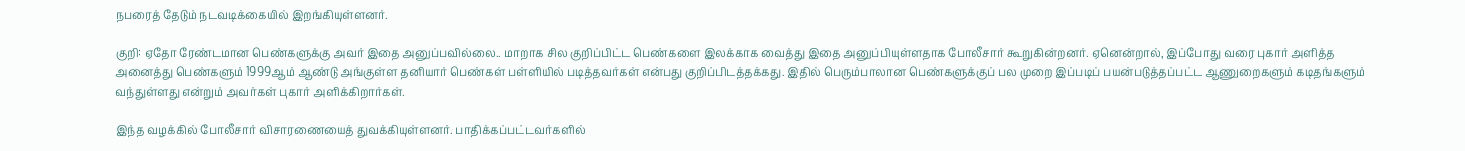நபரைத் தேடும் நடவடிக்கையில் இறங்கியுள்ளனர்.

குறி: ஏதோ ரேண்டமான பெண்களுக்கு அவர் இதை அனுப்பவில்லை.. மாறாக சில குறிப்பிட்ட பெண்களை இலக்காக வைத்து இதை அனுப்பியுள்ளதாக போலீசார் கூறுகின்றனர். ஏனென்றால், இப்போது வரை புகார் அளித்த அனைத்து பெண்களும் 1999ஆம் ஆண்டு அங்குள்ள தனியார் பெண்கள் பள்ளியில் படித்தவர்கள் என்பது குறிப்பிடத்தக்கது. இதில் பெரும்பாலான பெண்களுக்குப் பல முறை இப்படிப் பயன்படுத்தப்பட்ட ஆணுறைகளும் கடிதங்களும் வந்துள்ளது என்றும் அவர்கள் புகார் அளிக்கிறார்கள்.

இந்த வழக்கில் போலீசார் விசாரணையைத் துவக்கியுள்ளனர். பாதிக்கப்பட்டவர்களில்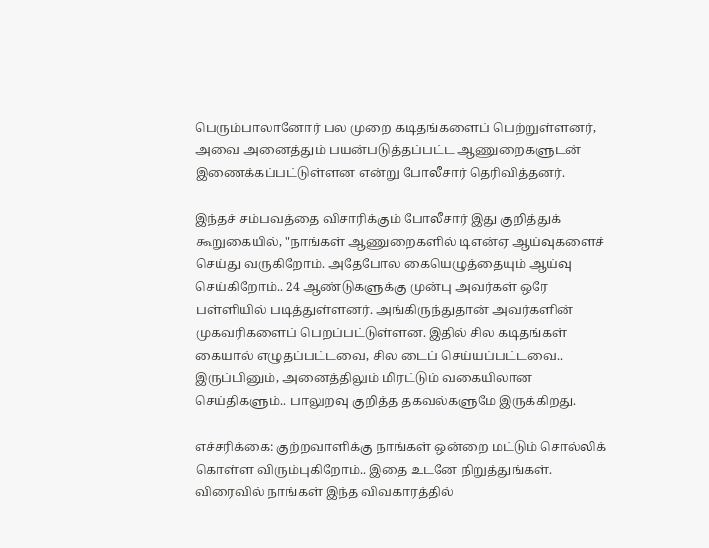பெரும்பாலானோர் பல முறை கடிதங்களைப் பெற்றுள்ளனர், அவை அனைத்தும் பயன்படுத்தப்பட்ட ஆணுறைகளுடன் இணைக்கப்பட்டுள்ளன என்று போலீசார் தெரிவித்தனர்.

இந்தச் சம்பவத்தை விசாரிக்கும் போலீசார் இது குறித்துக் கூறுகையில், "நாங்கள் ஆணுறைகளில் டிஎன்ஏ ஆய்வுகளைச் செய்து வருகிறோம். அதேபோல கையெழுத்தையும் ஆய்வு செய்கிறோம்.. 24 ஆண்டுகளுக்கு முன்பு அவர்கள் ஒரே பள்ளியில் படித்துள்ளனர். அங்கிருந்துதான் அவர்களின் முகவரிகளைப் பெறப்பட்டுள்ளன. இதில் சில கடிதங்கள் கையால் எழுதப்பட்டவை, சில டைப் செய்யப்பட்டவை.. இருப்பினும், அனைத்திலும் மிரட்டும் வகையிலான செய்திகளும்.. பாலுறவு குறித்த தகவல்களுமே இருக்கிறது.

எச்சரிக்கை: குற்றவாளிக்கு நாங்கள் ஒன்றை மட்டும் சொல்லிக் கொள்ள விரும்புகிறோம்.. இதை உடனே நிறுத்துங்கள். விரைவில் நாங்கள் இந்த விவகாரத்தில்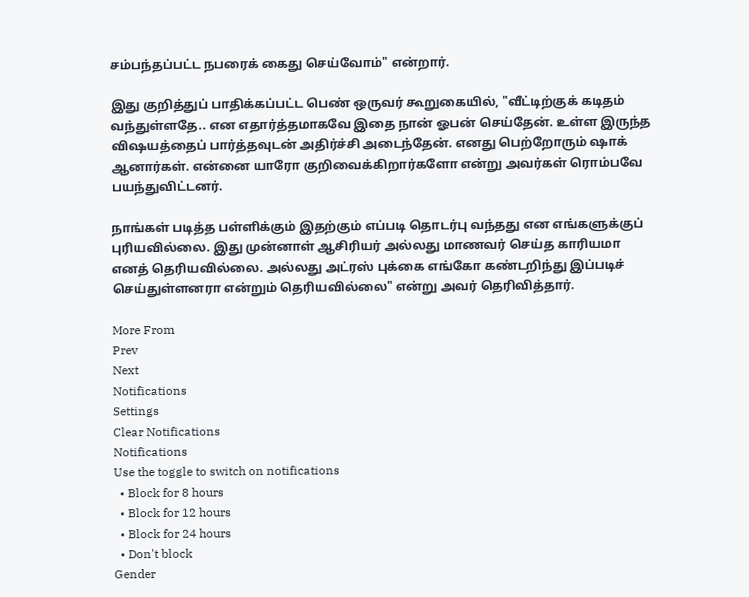சம்பந்தப்பட்ட நபரைக் கைது செய்வோம்" என்றார்.

இது குறித்துப் பாதிக்கப்பட்ட பெண் ஒருவர் கூறுகையில், "வீட்டிற்குக் கடிதம் வந்துள்ளதே.. என எதார்த்தமாகவே இதை நான் ஓபன் செய்தேன். உள்ள இருந்த விஷயத்தைப் பார்த்தவுடன் அதிர்ச்சி அடைந்தேன். எனது பெற்றோரும் ஷாக் ஆனார்கள். என்னை யாரோ குறிவைக்கிறார்களோ என்று அவர்கள் ரொம்பவே பயந்துவிட்டனர்.

நாங்கள் படித்த பள்ளிக்கும் இதற்கும் எப்படி தொடர்பு வந்தது என எங்களுக்குப் புரியவில்லை. இது முன்னாள் ஆசிரியர் அல்லது மாணவர் செய்த காரியமா எனத் தெரியவில்லை. அல்லது அட்ரஸ் புக்கை எங்கோ கண்டறிந்து இப்படிச் செய்துள்ளனரா என்றும் தெரியவில்லை" என்று அவர் தெரிவித்தார்.

More From
Prev
Next
Notifications
Settings
Clear Notifications
Notifications
Use the toggle to switch on notifications
  • Block for 8 hours
  • Block for 12 hours
  • Block for 24 hours
  • Don't block
Gender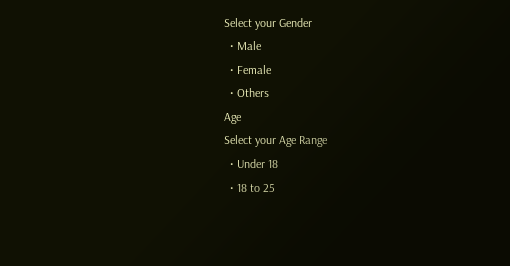Select your Gender
  • Male
  • Female
  • Others
Age
Select your Age Range
  • Under 18
  • 18 to 25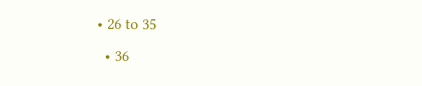• 26 to 35
  • 36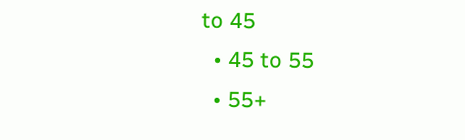to 45
  • 45 to 55
  • 55+